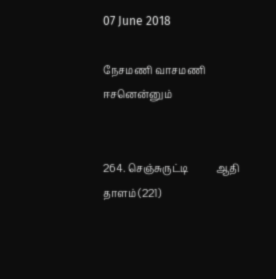07 June 2018

நேசமணி வாசமணி ஈசனென்னும்


264. செஞ்சுருட்டி           ஆதி தாளம் (221)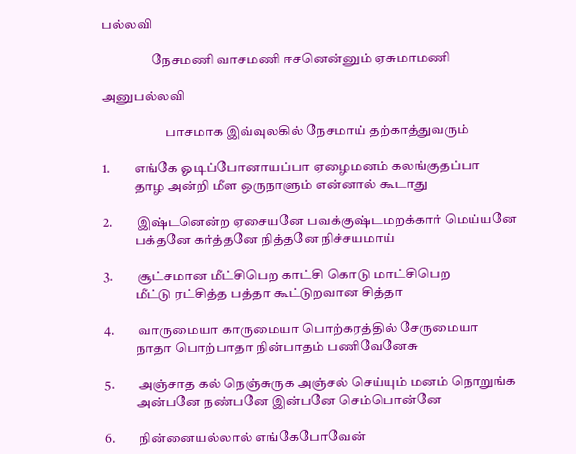பல்லவி

                   நேசமணி வாசமணி ஈசனென்னும் ஏசுமாமணி

அனுபல்லவி

                        பாசமாக இவ்வுலகில் நேசமாய் தற்காத்துவரும்

1.         எங்கே ஓடிப்போனாயப்பா ஏழைமனம் கலங்குதப்பா
            தாழ அன்றி மீள ஒருநாளும் என்னால் கூடாது

2.         இஷ்டனென்ற ஏசையனே பவக்குஷ்டமறக்கார் மெய்யனே
            பக்தனே கர்த்தனே நித்தனே நிச்சயமாய்

3.         சூட்சமான மீட்சிபெற காட்சி கொடு மாட்சிபெற
            மீட்டு ரட்சித்த பத்தா கூட்டுறவான சித்தா

4.         வாருமையா காருமையா பொற்கரத்தில் சேருமையா
            நாதா பொற்பாதா நின்பாதம் பணிவேனேசு

5.         அஞ்சாத கல் நெஞ்சுருக அஞ்சல் செய்யும் மனம் நொறுங்க
            அன்பனே நண்பனே இன்பனே செம்பொன்னே

6.         நின்னையல்லால் எங்கேபோவேன்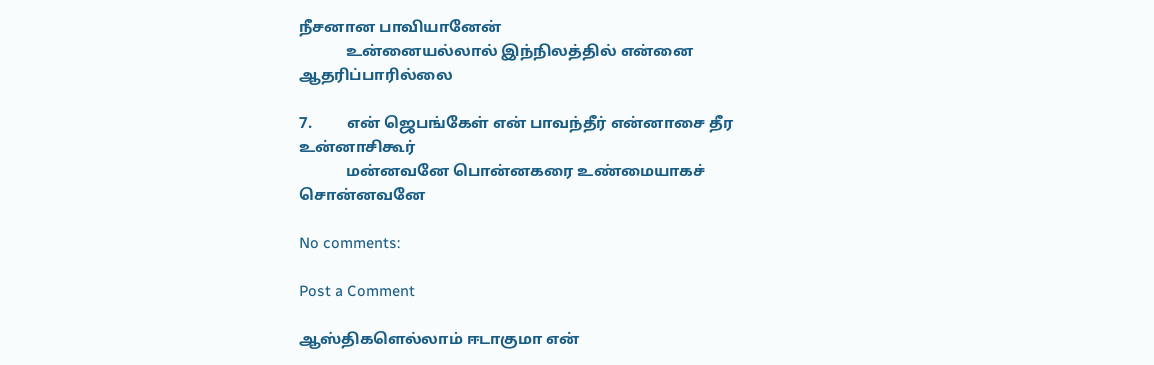நீசனான பாவியானேன்
            உன்னையல்லால் இந்நிலத்தில் என்னை ஆதரிப்பாரில்லை

7.         என் ஜெபங்கேள் என் பாவந்தீர் என்னாசை தீர உன்னாசிகூர்
            மன்னவனே பொன்னகரை உண்மையாகச் சொன்னவனே

No comments:

Post a Comment

ஆஸ்திகளெல்லாம் ஈடாகுமா என்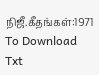நிஜீ.கீதங்கள்:1971 To Download Txt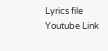Lyrics file   Youtube Link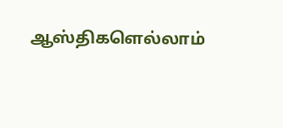ஆஸ்திகளெல்லாம்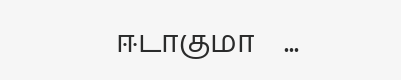ஈடாகுமா    ...